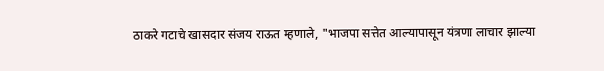ठाकरे गटाचे खासदार संजय राऊत म्हणाले, "भाजपा सत्तेत आल्यापासून यंत्रणा लाचार झाल्या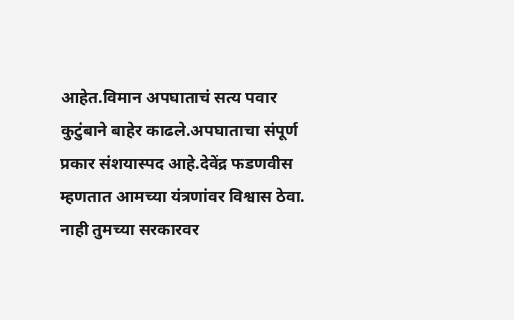आहेत.विमान अपघाताचं सत्य पवार कुटुंबाने बाहेर काढले.अपघाताचा संपूर्ण प्रकार संशयास्पद आहे.देवेंद्र फडणवीस म्हणतात आमच्या यंत्रणांवर विश्वास ठेवा. नाही तुमच्या सरकारवर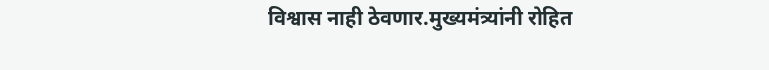विश्वास नाही ठेवणार.मुख्यमंत्र्यांनी रोहित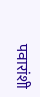पवारांशी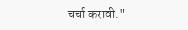चर्चा करावी."